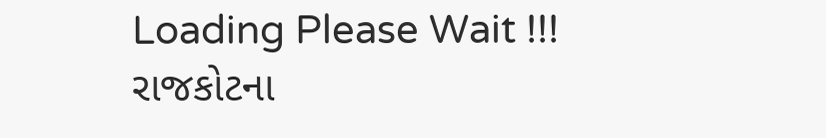Loading Please Wait !!!
રાજકોટના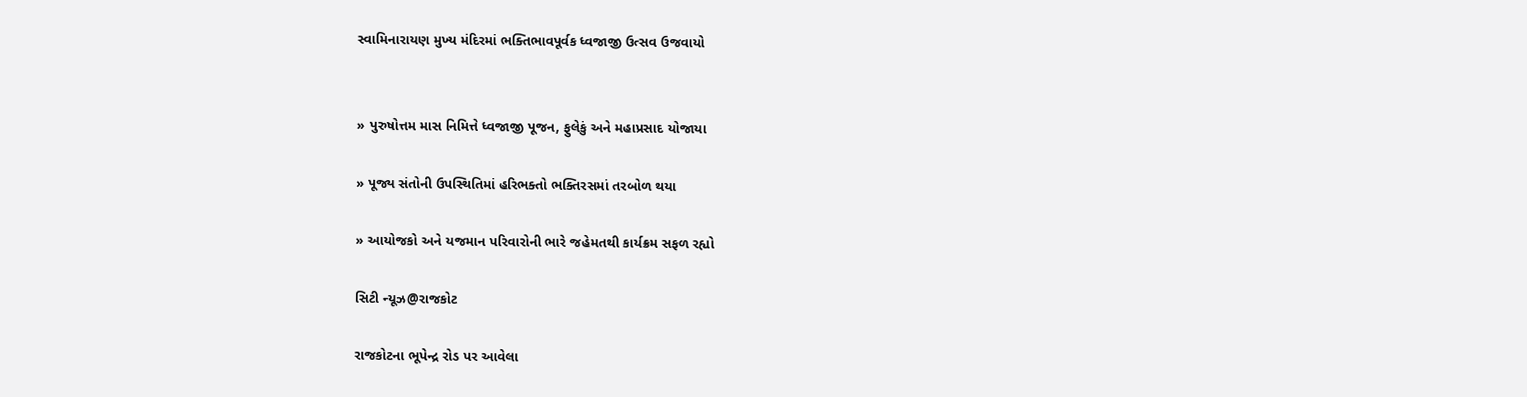સ્વામિનારાયણ મુખ્ય મંદિરમાં ભક્તિભાવપૂર્વક ધ્વજાજી ઉત્સવ ઉજવાયો


» પુરુષોત્તમ માસ નિમિત્તે ધ્વજાજી પૂજન, ફુલેકું અને મહાપ્રસાદ યોજાયા

» પૂજ્ય સંતોની ઉપસ્થિતિમાં હરિભક્તો ભક્તિરસમાં તરબોળ થયા

» આયોજકો અને યજમાન પરિવારોની ભારે જહેમતથી કાર્યક્રમ સફળ રહ્યો

સિટી ન્યૂઝ@રાજકોટ

રાજકોટના ભૂપેન્દ્ર રોડ પર આવેલા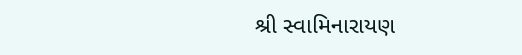શ્રી સ્વામિનારાયણ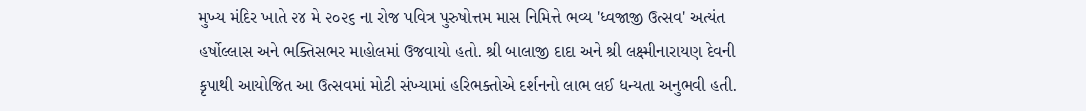મુખ્ય મંદિર ખાતે ૨૪ મે ૨૦૨૬ ના રોજ પવિત્ર પુરુષોત્તમ માસ નિમિત્તે ભવ્ય 'ધ્વજાજી ઉત્સવ' અત્યંત હર્ષોલ્લાસ અને ભક્તિસભર માહોલમાં ઉજવાયો હતો. શ્રી બાલાજી દાદા અને શ્રી લક્ષ્મીનારાયણ દેવની કૃપાથી આયોજિત આ ઉત્સવમાં મોટી સંખ્યામાં હરિભક્તોએ દર્શનનો લાભ લઈ ધન્યતા અનુભવી હતી.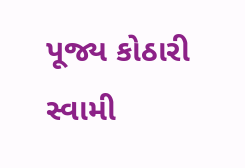પૂજ્ય કોઠારી સ્વામી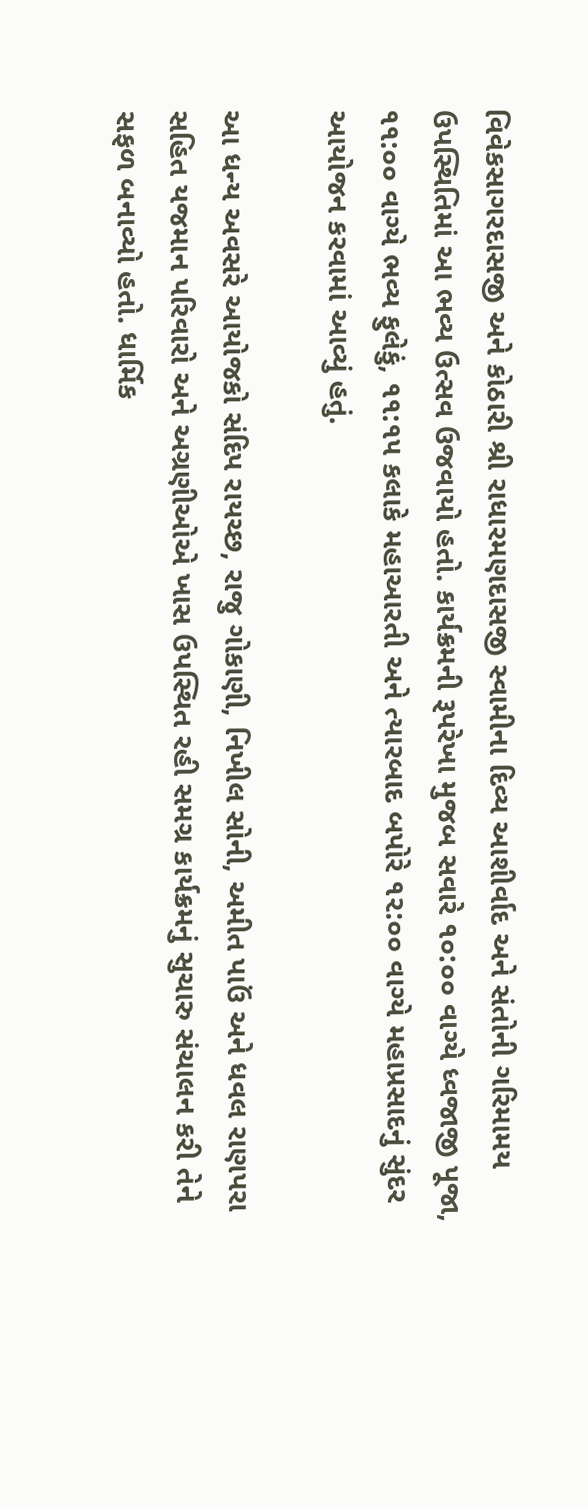વિવેકસાગરદાસજી અને કોઠારી શ્રી રાધારમણદાસજી સ્વામીના દિવ્ય આશીર્વાદ અને સંતોની ગરિમામય ઉપસ્થિતિમાં આ ભવ્ય ઉત્સવ ઉજવાયો હતો. કાર્યક્રમની રૂપરેખા મુજબ સવારે ૧૦:૦૦ વાગ્યે ધ્વજાજી પૂજા, ૧૧:૦૦ વાગ્યે ભવ્ય ફુલેકું, ૧૧:૧૫ કલાકે મહાઆરતી અને ત્યારબાદ બપોરે ૧૨:૦૦ વાગ્યે મહાપ્રસાદનું સુંદર આયોજન કરવામાં આવ્યું હતું.

આ ધન્ય અવસરે આયોજકો સંદિપ રાયચ્છ, રાજુ ગોકાણી, નિખીલ સોની, અમીત પાઉં અને ધવલ રાણપરા સહિત યજમાન પરિવારો અને અગ્રણીઓએ ખાસ ઉપસ્થિત રહી સમગ્ર કાર્યક્રમનું સુચારુ સંચાલન કરી તેને સફળ બનાવ્યો હતો. ધાર્મિક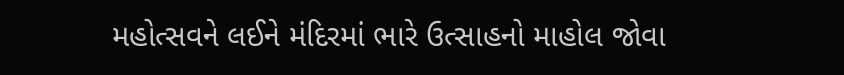મહોત્સવને લઈને મંદિરમાં ભારે ઉત્સાહનો માહોલ જોવા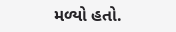મળ્યો હતો.